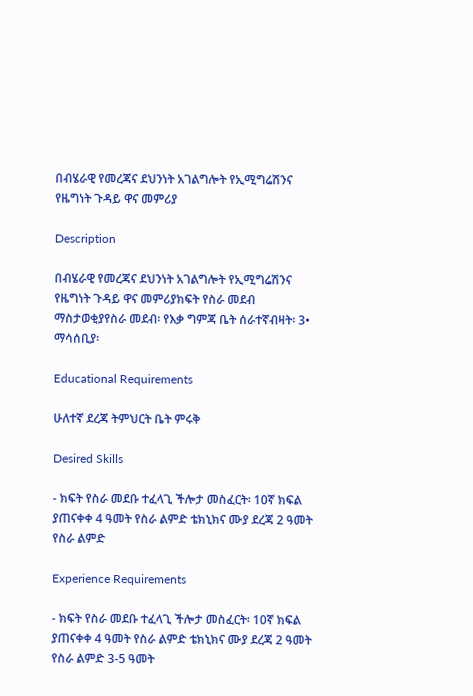በብሄራዊ የመረጃና ደህንነት አገልግሎት የኢሚግሬሽንና የዜግነት ጉዳይ ዋና መምሪያ

Description

በብሄራዊ የመረጃና ደህንነት አገልግሎት የኢሚግሬሽንና የዜግነት ጉዳይ ዋና መምሪያክፍት የስራ መደብ ማስታወቂያየስራ መደብ፡ የእቃ ግምጃ ቤት ሰራተኛብዛት፡ 3• ማሳሰቢያ፡

Educational Requirements

ሁለተኛ ደረጃ ትምህርት ቤት ምሩቅ

Desired Skills

- ክፍት የስራ መደቡ ተፈላጊ ችሎታ መስፈርት፡ 10ኛ ክፍል ያጠናቀቀ 4 ዓመት የስራ ልምድ ቴክኒክና ሙያ ደረጃ 2 ዓመት የስራ ልምድ

Experience Requirements

- ክፍት የስራ መደቡ ተፈላጊ ችሎታ መስፈርት፡ 10ኛ ክፍል ያጠናቀቀ 4 ዓመት የስራ ልምድ ቴክኒክና ሙያ ደረጃ 2 ዓመት የስራ ልምድ 3-5 ዓመት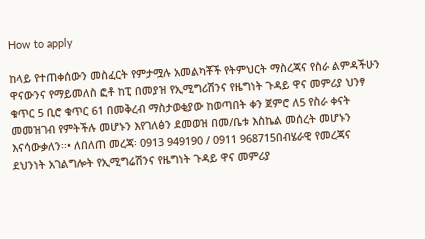How to apply

ከላይ የተጠቀሰውን መስፈርት የምታሟሉ አመልካቾች የትምህርት ማስረጃና የስራ ልምዳችሁን ዋናውንና የማይመለስ ፎቶ ከፒ በመያዝ የኢሚግሪሽንና የዜግነት ጉዳይ ዋና መምሪያ ህንፃ ቁጥር 5 ቢሮ ቁጥር 61 በመቅረብ ማስታወቂያው ከወጣበት ቀን ጀምሮ ለ5 የስራ ቀናት መመዝገብ የምትችሉ መሆኑን እየገለፅን ደመወዝ በመ/ቤቱ እስኬል መሰረት መሆኑን እናሳውቃለን፡፡• ለበለጠ መረጃ፡ 0913 949190 / 0911 968715በብሄራዊ የመረጃና ደህንነት አገልግሎት የኢሚግሬሽንና የዜግነት ጉዳይ ዋና መምሪያ